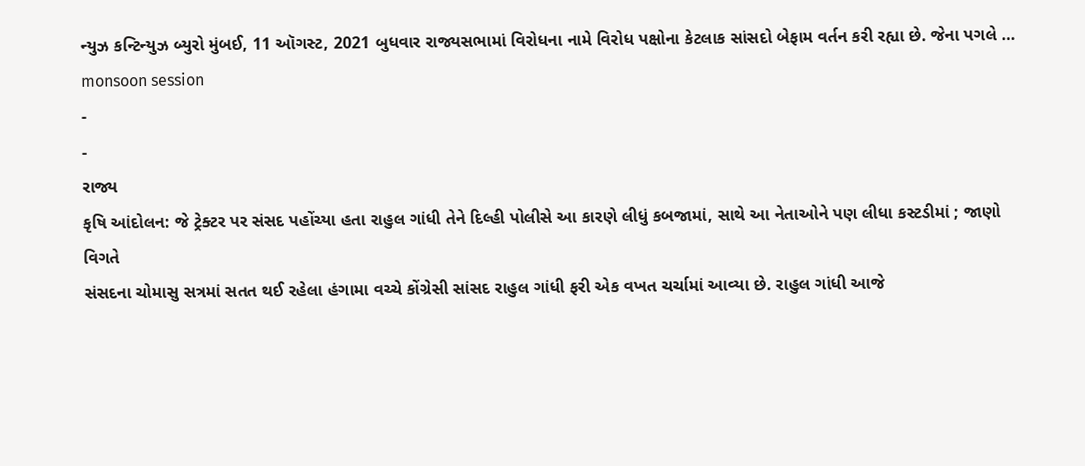ન્યુઝ કન્ટિન્યુઝ બ્યુરો મુંબઈ, 11 ઑગસ્ટ, 2021 બુધવાર રાજ્યસભામાં વિરોધના નામે વિરોધ પક્ષોના કેટલાક સાંસદો બેફામ વર્તન કરી રહ્યા છે. જેના પગલે …
monsoon session
-
-
રાજ્ય
કૃષિ આંદોલન: જે ટ્રેક્ટર પર સંસદ પહોંચ્યા હતા રાહુલ ગાંધી તેને દિલ્હી પોલીસે આ કારણે લીધું કબજામાં, સાથે આ નેતાઓને પણ લીધા કસ્ટડીમાં ; જાણો વિગતે
સંસદના ચોમાસુ સત્રમાં સતત થઈ રહેલા હંગામા વચ્ચે કોંગ્રેસી સાંસદ રાહુલ ગાંધી ફરી એક વખત ચર્ચામાં આવ્યા છે. રાહુલ ગાંધી આજે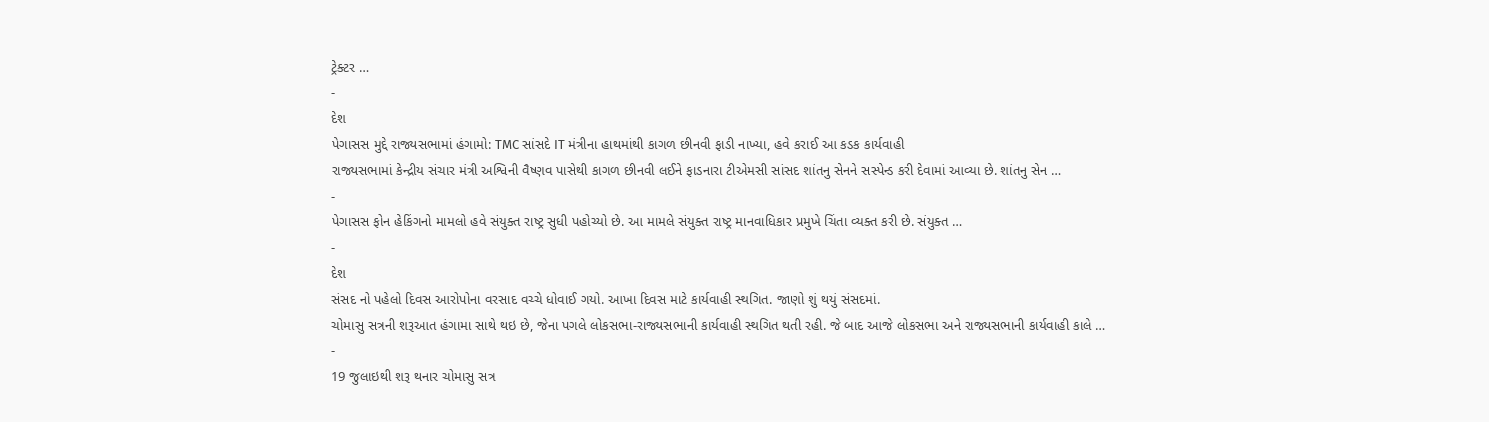ટ્રેક્ટર …
-
દેશ
પેગાસસ મુદ્દે રાજ્યસભામાં હંગામો: TMC સાંસદે IT મંત્રીના હાથમાંથી કાગળ છીનવી ફાડી નાખ્યા, હવે કરાઈ આ કડક કાર્યવાહી
રાજ્યસભામાં કેન્દ્રીય સંચાર મંત્રી અશ્વિની વૈષ્ણવ પાસેથી કાગળ છીનવી લઈને ફાડનારા ટીએમસી સાંસદ શાંતનુ સેનને સસ્પેન્ડ કરી દેવામાં આવ્યા છે. શાંતનુ સેન …
-
પેગાસસ ફોન હેકિંગનો મામલો હવે સંયુક્ત રાષ્ટ્ર સુધી પહોચ્યો છે. આ મામલે સંયુક્ત રાષ્ટ્ર માનવાધિકાર પ્રમુખે ચિંતા વ્યક્ત કરી છે. સંયુક્ત …
-
દેશ
સંસદ નો પહેલો દિવસ આરોપોના વરસાદ વચ્ચે ધોવાઈ ગયો. આખા દિવસ માટે કાર્યવાહી સ્થગિત. જાણો શું થયું સંસદમાં.
ચોમાસુ સત્રની શરૂઆત હંગામા સાથે થઇ છે, જેના પગલે લોકસભા-રાજ્યસભાની કાર્યવાહી સ્થગિત થતી રહી. જે બાદ આજે લોકસભા અને રાજ્યસભાની કાર્યવાહી કાલે …
-
19 જુલાઇથી શરૂ થનાર ચોમાસુ સત્ર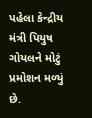પહેલા કેન્દ્રીય મંત્રી પિયુષ ગોયલને મોટું પ્રમોશન મળ્યું છે.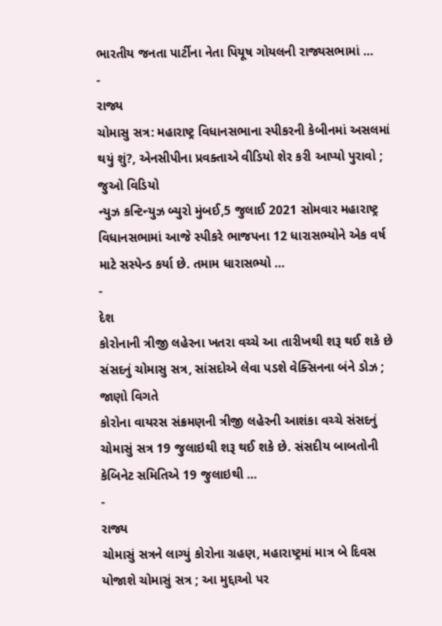ભારતીય જનતા પાર્ટીના નેતા પિયૂષ ગોયલની રાજ્યસભામાં …
-
રાજ્ય
ચોમાસુ સત્ર: મહારાષ્ટ્ર વિધાનસભાના સ્પીકરની કેબીનમાં અસલમાં થયું શું?, એનસીપીના પ્રવક્તાએ વીડિયો શેર કરી આપ્યો પુરાવો ; જુઓ વિડિયો
ન્યુઝ કન્ટિન્યુઝ બ્યુરો મુંબઈ,5 જુલાઈ 2021 સોમવાર મહારાષ્ટ્ર વિધાનસભામાં આજે સ્પીકરે ભાજપના 12 ધારાસભ્યોને એક વર્ષ માટે સસ્પેન્ડ કર્યા છે. તમામ ધારાસભ્યો …
-
દેશ
કોરોનાની ત્રીજી લહેરના ખતરા વચ્ચે આ તારીખથી શરૂ થઈ શકે છે સંસદનું ચોમાસુ સત્ર, સાંસદોએ લેવા પડશે વેક્સિનના બંને ડોઝ ; જાણો વિગતે
કોરોના વાયરસ સંક્રમણની ત્રીજી લહેરની આશંકા વચ્ચે સંસદનું ચોમાસું સત્ર 19 જુલાઇથી શરૂ થઈ શકે છે. સંસદીય બાબતોની કેબિનેટ સમિતિએ 19 જુલાઇથી …
-
રાજ્ય
ચોમાસું સત્રને લાગ્યું કોરોના ગ્રહણ, મહારાષ્ટ્રમાં માત્ર બે દિવસ યોજાશે ચોમાસું સત્ર ; આ મુદ્દાઓ પર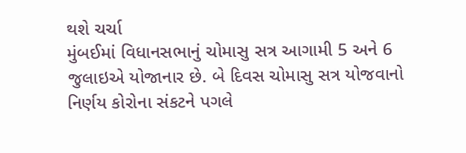થશે ચર્ચા
મુંબઈમાં વિધાનસભાનું ચોમાસુ સત્ર આગામી 5 અને 6 જુલાઇએ યોજાનાર છે. બે દિવસ ચોમાસુ સત્ર યોજવાનો નિર્ણય કોરોના સંકટને પગલે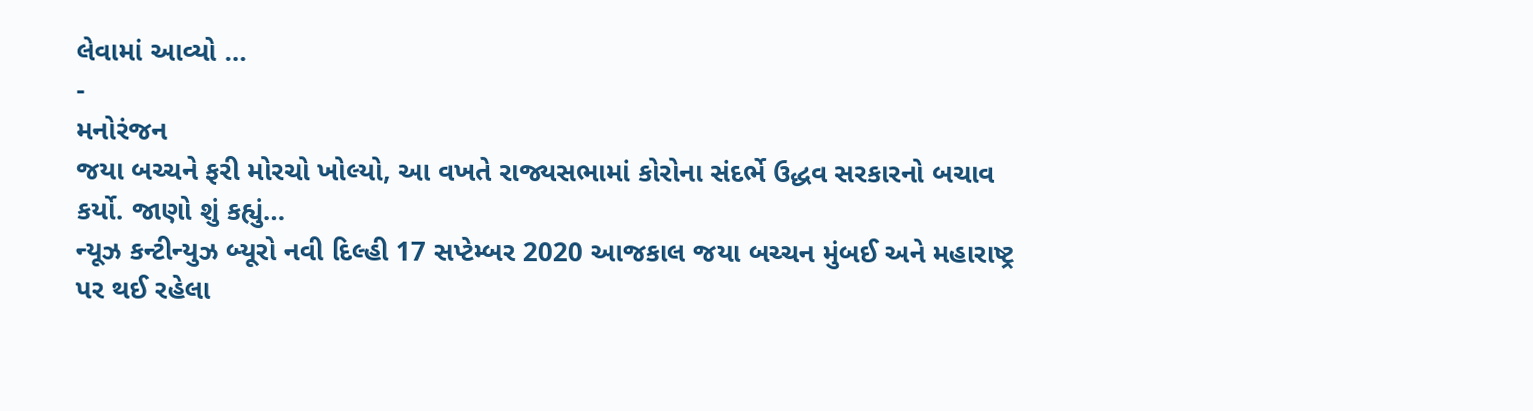લેવામાં આવ્યો …
-
મનોરંજન
જયા બચ્ચને ફરી મોરચો ખોલ્યો, આ વખતે રાજ્યસભામાં કોરોના સંદર્ભે ઉદ્ધવ સરકારનો બચાવ કર્યો. જાણો શું કહ્યું…
ન્યૂઝ કન્ટીન્યુઝ બ્યૂરો નવી દિલ્હી 17 સપ્ટેમ્બર 2020 આજકાલ જયા બચ્ચન મુંબઈ અને મહારાષ્ટ્ર પર થઈ રહેલા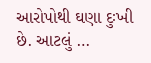આરોપોથી ઘણા દુઃખી છે. આટલું …